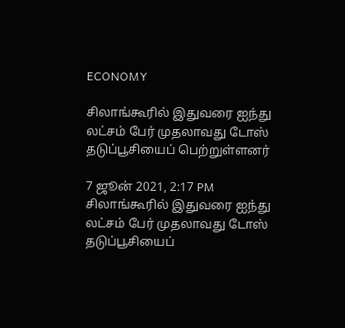ECONOMY

சிலாங்கூரில் இதுவரை ஐந்து லட்சம் பேர் முதலாவது டோஸ் தடுப்பூசியைப் பெற்றுள்ளனர்

7 ஜூன் 2021, 2:17 PM
சிலாங்கூரில் இதுவரை ஐந்து லட்சம் பேர் முதலாவது டோஸ் தடுப்பூசியைப்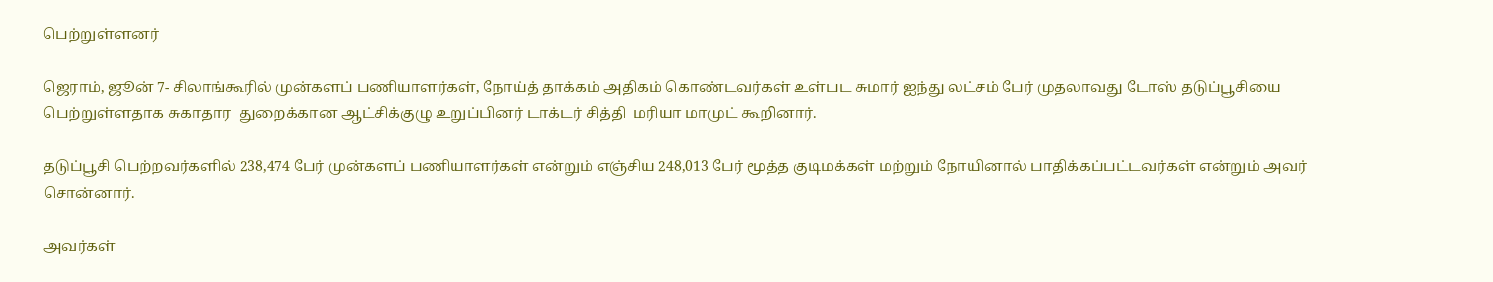பெற்றுள்ளனர்

ஜெராம், ஜூன் 7- சிலாங்கூரில் முன்களப் பணியாளர்கள், நோய்த் தாக்கம் அதிகம் கொண்டவர்கள் உள்பட சுமார் ஐந்து லட்சம் பேர் முதலாவது டோஸ் தடுப்பூசியை பெற்றுள்ளதாக சுகாதார  துறைக்கான ஆட்சிக்குழு உறுப்பினர் டாக்டர் சித்தி  மரியா மாமுட் கூறினார்.

தடுப்பூசி பெற்றவர்களில் 238,474 பேர் முன்களப் பணியாளர்கள் என்றும் எஞ்சிய 248,013 பேர் மூத்த குடிமக்கள் மற்றும் நோயினால் பாதிக்கப்பட்டவர்கள் என்றும் அவர் சொன்னார்.

அவர்கள்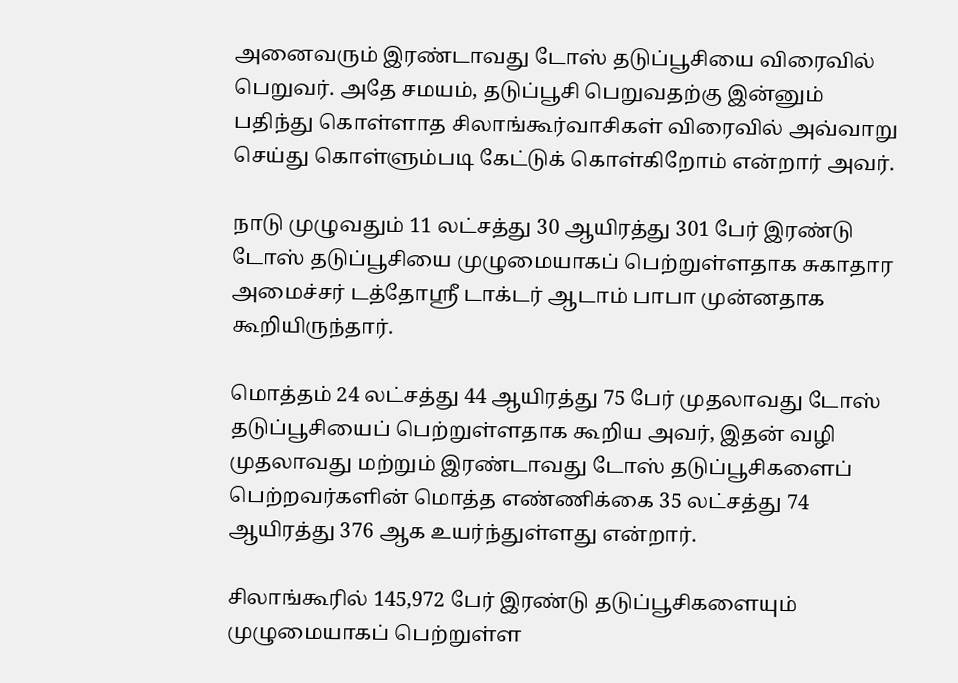அனைவரும் இரண்டாவது டோஸ் தடுப்பூசியை விரைவில் பெறுவர். அதே சமயம், தடுப்பூசி பெறுவதற்கு இன்னும் பதிந்து கொள்ளாத சிலாங்கூர்வாசிகள் விரைவில் அவ்வாறு செய்து கொள்ளும்படி கேட்டுக் கொள்கிறோம் என்றார் அவர்.

நாடு முழுவதும் 11 லட்சத்து 30 ஆயிரத்து 301 பேர் இரண்டு டோஸ் தடுப்பூசியை முழுமையாகப் பெற்றுள்ளதாக சுகாதார அமைச்சர் டத்தோஸ்ரீ டாக்டர் ஆடாம் பாபா முன்னதாக கூறியிருந்தார்.

மொத்தம் 24 லட்சத்து 44 ஆயிரத்து 75 பேர் முதலாவது டோஸ் தடுப்பூசியைப் பெற்றுள்ளதாக கூறிய அவர், இதன் வழி முதலாவது மற்றும் இரண்டாவது டோஸ் தடுப்பூசிகளைப் பெற்றவர்களின் மொத்த எண்ணிக்கை 35 லட்சத்து 74 ஆயிரத்து 376 ஆக உயர்ந்துள்ளது என்றார்.

சிலாங்கூரில் 145,972 பேர் இரண்டு தடுப்பூசிகளையும் முழுமையாகப் பெற்றுள்ள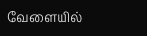வேளையில்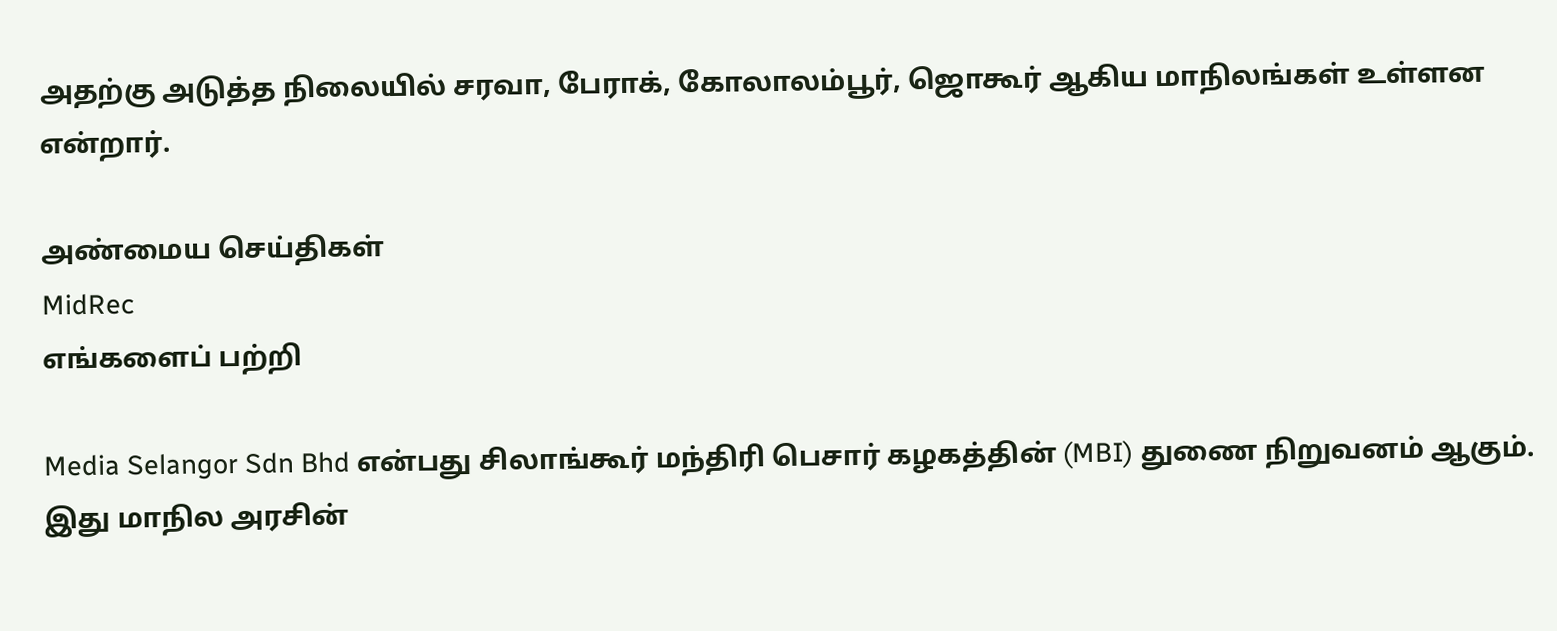அதற்கு அடுத்த நிலையில் சரவா, பேராக், கோலாலம்பூர், ஜொகூர் ஆகிய மாநிலங்கள் உள்ளன என்றார்.

அண்மைய செய்திகள்
MidRec
எங்களைப் பற்றி

Media Selangor Sdn Bhd என்பது சிலாங்கூர் மந்திரி பெசார் கழகத்தின் (MBI) துணை நிறுவனம் ஆகும். இது மாநில அரசின்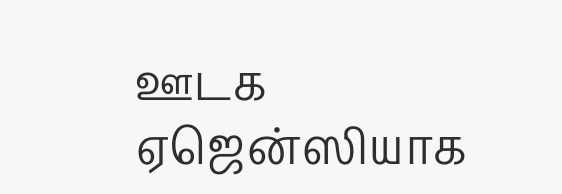ஊடக ஏஜென்ஸியாக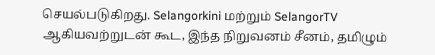செயல்படுகிறது. Selangorkini மற்றும் SelangorTV ஆகியவற்றுடன் கூட, இந்த நிறுவனம் சீனம், தமிழும்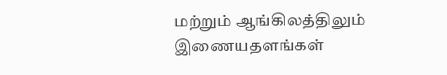மற்றும் ஆங்கிலத்திலும் இணையதளங்கள்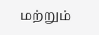மற்றும்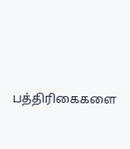பத்திரிகைகளை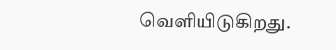வெளியிடுகிறது.